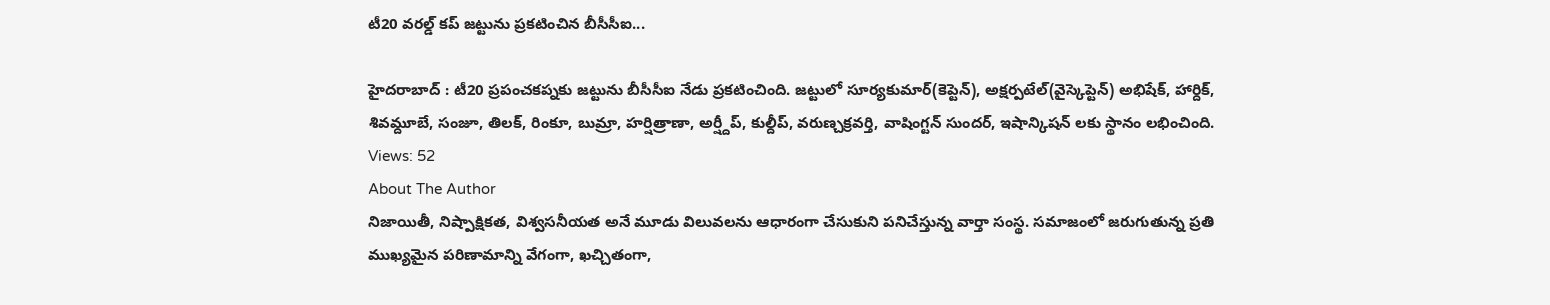టీ20 వరల్డ్ కప్ జట్టును ప్రకటించిన బీసీసీఐ...

హైదరాబాద్ : టీ20 ప్రపంచకప్నకు జట్టును బీసీసీఐ నేడు ప్రకటించింది. జట్టులో సూర్యకుమార్(కెప్టెన్), అక్షర్పటేల్(వైస్కెప్టెన్) అభిషేక్, హార్దిక్, శివమ్దూబే, సంజూ, తిలక్, రింకూ, బుమ్రా, హర్షిత్రాణా, అర్ష్దీప్, కుల్దీప్, వరుణ్చక్రవర్తి, వాషింగ్టన్ సుందర్, ఇషాన్కిషన్ లకు స్థానం లభించింది.
Views: 52
About The Author
నిజాయితీ, నిష్పాక్షికత, విశ్వసనీయత అనే మూడు విలువలను ఆధారంగా చేసుకుని పనిచేస్తున్న వార్తా సంస్థ. సమాజంలో జరుగుతున్న ప్రతి ముఖ్యమైన పరిణామాన్ని వేగంగా, ఖచ్చితంగా,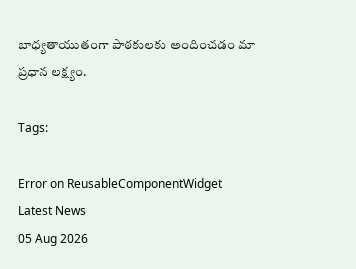బాధ్యతాయుతంగా పాఠకులకు అందించడం మా ప్రధాన లక్ష్యం.

Tags:

Error on ReusableComponentWidget
Latest News
05 Aug 2026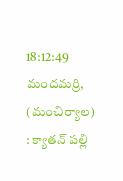18:12:49
మందమర్రి, (మంచిర్యాల) : క్యాతన్ పల్లి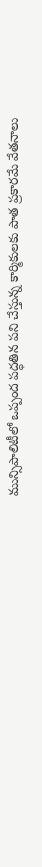మున్సిపాలిటీలో ఒప్పంద పద్ధతిన పని చేస్తున్న కార్మికులకు పాత ప్రకారమే వేతనాలు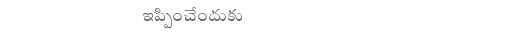ఇప్పించేందుకు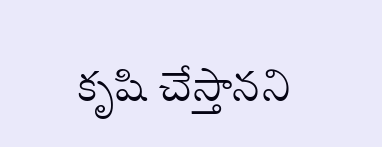కృషి చేస్తానని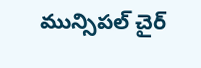మున్సిపల్ చైర్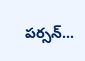పర్సన్...